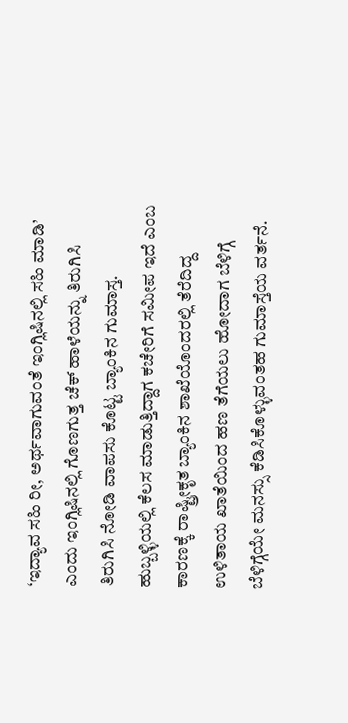‘ಇದ್ಯಾವ ಸಹಿ ರೀ, ಅರ್ಥವಾಗುವಂತೆ ಇಂಗ್ಲಿಷಿನಲ್ಲಿ ಸಹಿ ಮಾಡಿ’ ಎಂದು ಇಂಗ್ಲಿಷಿನಲ್ಲಿ ಗೊಣಗುತ್ತ ಚೆಕ್ ಹಾಳೆಯನ್ನು ತಿರುಗಿಸಿ ತಿರುಗಿಸಿ ನೋಡಿ ವಾಪಸು ಕೊಟ್ಟ ಬ್ಯಾಂಕಿನ ಗುಮಾಸ್ತ. ಹುಬ್ಬಳ್ಳಿಯಲ್ಲಿ ಕೆಲಸ ಮಾಡುತ್ತಿದ್ದಾಗ ಕಚೇರಿಗೆ ಸಮೀಪ ಇದೆ ಎಂಬ ಕಾರಣಕ್ಕೆ ರಾಷ್ಟ್ರೀಕೃತ ಬ್ಯಾಂಕಿನ ಶಾಖೆಯೊಂದರಲ್ಲಿ ತೆರೆದಿದ್ದ ಉಳಿತಾಯ ಖಾತೆಯಿಂದ ಹಣ ತೆಗೆಯಲು ಹೋದಾಗ ಬೆಳಿಗ್ಗೆ ಬೆಳಿಗ್ಗೆಯೇ ಮನಸ್ಸು ಕೆಡಿಸಿಕೊಳ್ಳುವಂತಹ ಗುಮಾಸ್ತೆಯ ವರ್ತನೆ.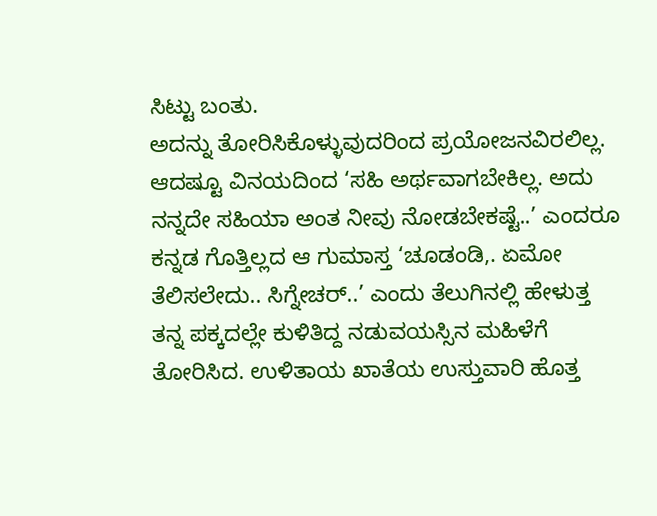ಸಿಟ್ಟು ಬಂತು.
ಅದನ್ನು ತೋರಿಸಿಕೊಳ್ಳುವುದರಿಂದ ಪ್ರಯೋಜನವಿರಲಿಲ್ಲ. ಆದಷ್ಟೂ ವಿನಯದಿಂದ ‘ಸಹಿ ಅರ್ಥವಾಗಬೇಕಿಲ್ಲ. ಅದು ನನ್ನದೇ ಸಹಿಯಾ ಅಂತ ನೀವು ನೋಡಬೇಕಷ್ಟೆ..’ ಎಂದರೂ ಕನ್ನಡ ಗೊತ್ತಿಲ್ಲದ ಆ ಗುಮಾಸ್ತ ‘ಚೂಡಂಡಿ,. ಏಮೋ ತೆಲಿಸಲೇದು.. ಸಿಗ್ನೇಚರ್..’ ಎಂದು ತೆಲುಗಿನಲ್ಲಿ ಹೇಳುತ್ತ ತನ್ನ ಪಕ್ಕದಲ್ಲೇ ಕುಳಿತಿದ್ದ ನಡುವಯಸ್ಸಿನ ಮಹಿಳೆಗೆ ತೋರಿಸಿದ. ಉಳಿತಾಯ ಖಾತೆಯ ಉಸ್ತುವಾರಿ ಹೊತ್ತ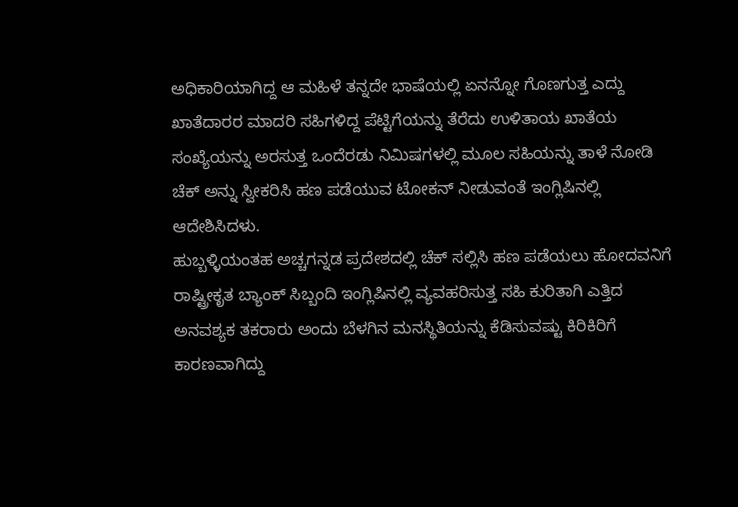ಅಧಿಕಾರಿಯಾಗಿದ್ದ ಆ ಮಹಿಳೆ ತನ್ನದೇ ಭಾಷೆಯಲ್ಲಿ ಏನನ್ನೋ ಗೊಣಗುತ್ತ ಎದ್ದು ಖಾತೆದಾರರ ಮಾದರಿ ಸಹಿಗಳಿದ್ದ ಪೆಟ್ಟಿಗೆಯನ್ನು ತೆರೆದು ಉಳಿತಾಯ ಖಾತೆಯ ಸಂಖ್ಯೆಯನ್ನು ಅರಸುತ್ತ ಒಂದೆರಡು ನಿಮಿಷಗಳಲ್ಲಿ ಮೂಲ ಸಹಿಯನ್ನು ತಾಳೆ ನೋಡಿ ಚೆಕ್ ಅನ್ನು ಸ್ವೀಕರಿಸಿ ಹಣ ಪಡೆಯುವ ಟೋಕನ್ ನೀಡುವಂತೆ ಇಂಗ್ಲಿಷಿನಲ್ಲಿ ಆದೇಶಿಸಿದಳು.
ಹುಬ್ಬಳ್ಳಿಯಂತಹ ಅಚ್ಚಗನ್ನಡ ಪ್ರದೇಶದಲ್ಲಿ ಚೆಕ್ ಸಲ್ಲಿಸಿ ಹಣ ಪಡೆಯಲು ಹೋದವನಿಗೆ ರಾಷ್ಟ್ರೀಕೃತ ಬ್ಯಾಂಕ್ ಸಿಬ್ಬಂದಿ ಇಂಗ್ಲಿಷಿನಲ್ಲಿ ವ್ಯವಹರಿಸುತ್ತ ಸಹಿ ಕುರಿತಾಗಿ ಎತ್ತಿದ ಅನವಶ್ಯಕ ತಕರಾರು ಅಂದು ಬೆಳಗಿನ ಮನಸ್ಥಿತಿಯನ್ನು ಕೆಡಿಸುವಷ್ಟು ಕಿರಿಕಿರಿಗೆ ಕಾರಣವಾಗಿದ್ದು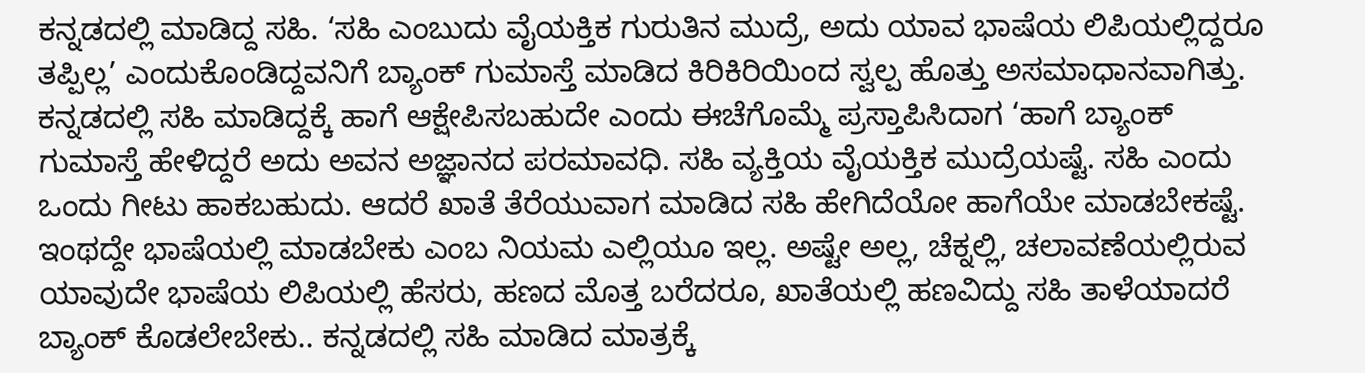ಕನ್ನಡದಲ್ಲಿ ಮಾಡಿದ್ದ ಸಹಿ. ‘ಸಹಿ ಎಂಬುದು ವೈಯಕ್ತಿಕ ಗುರುತಿನ ಮುದ್ರೆ, ಅದು ಯಾವ ಭಾಷೆಯ ಲಿಪಿಯಲ್ಲಿದ್ದರೂ ತಪ್ಪಿಲ್ಲ’ ಎಂದುಕೊಂಡಿದ್ದವನಿಗೆ ಬ್ಯಾಂಕ್ ಗುಮಾಸ್ತೆ ಮಾಡಿದ ಕಿರಿಕಿರಿಯಿಂದ ಸ್ವಲ್ಪ ಹೊತ್ತು ಅಸಮಾಧಾನವಾಗಿತ್ತು. ಕನ್ನಡದಲ್ಲಿ ಸಹಿ ಮಾಡಿದ್ದಕ್ಕೆ ಹಾಗೆ ಆಕ್ಷೇಪಿಸಬಹುದೇ ಎಂದು ಈಚೆಗೊಮ್ಮೆ ಪ್ರಸ್ತಾಪಿಸಿದಾಗ ‘ಹಾಗೆ ಬ್ಯಾಂಕ್ ಗುಮಾಸ್ತೆ ಹೇಳಿದ್ದರೆ ಅದು ಅವನ ಅಜ್ಞಾನದ ಪರಮಾವಧಿ. ಸಹಿ ವ್ಯಕ್ತಿಯ ವೈಯಕ್ತಿಕ ಮುದ್ರೆಯಷ್ಟೆ. ಸಹಿ ಎಂದು ಒಂದು ಗೀಟು ಹಾಕಬಹುದು. ಆದರೆ ಖಾತೆ ತೆರೆಯುವಾಗ ಮಾಡಿದ ಸಹಿ ಹೇಗಿದೆಯೋ ಹಾಗೆಯೇ ಮಾಡಬೇಕಷ್ಟೆ. ಇಂಥದ್ದೇ ಭಾಷೆಯಲ್ಲಿ ಮಾಡಬೇಕು ಎಂಬ ನಿಯಮ ಎಲ್ಲಿಯೂ ಇಲ್ಲ. ಅಷ್ಟೇ ಅಲ್ಲ, ಚೆಕ್ನಲ್ಲಿ, ಚಲಾವಣೆಯಲ್ಲಿರುವ ಯಾವುದೇ ಭಾಷೆಯ ಲಿಪಿಯಲ್ಲಿ ಹೆಸರು, ಹಣದ ಮೊತ್ತ ಬರೆದರೂ, ಖಾತೆಯಲ್ಲಿ ಹಣವಿದ್ದು ಸಹಿ ತಾಳೆಯಾದರೆ ಬ್ಯಾಂಕ್ ಕೊಡಲೇಬೇಕು.. ಕನ್ನಡದಲ್ಲಿ ಸಹಿ ಮಾಡಿದ ಮಾತ್ರಕ್ಕೆ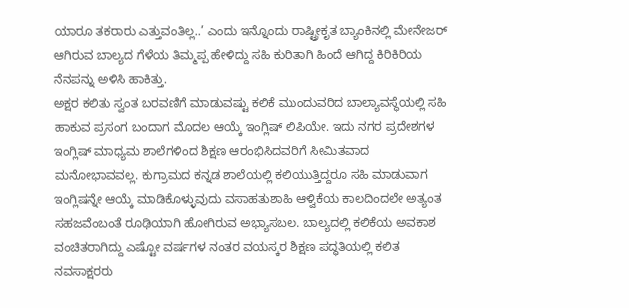ಯಾರೂ ತಕರಾರು ಎತ್ತುವಂತಿಲ್ಲ..’ ಎಂದು ಇನ್ನೊಂದು ರಾಷ್ಟ್ರೀಕೃತ ಬ್ಯಾಂಕಿನಲ್ಲಿ ಮೇನೇಜರ್ ಆಗಿರುವ ಬಾಲ್ಯದ ಗೆಳೆಯ ತಿಮ್ಮಪ್ಪ ಹೇಳಿದ್ದು ಸಹಿ ಕುರಿತಾಗಿ ಹಿಂದೆ ಆಗಿದ್ದ ಕಿರಿಕಿರಿಯ ನೆನಪನ್ನು ಅಳಿಸಿ ಹಾಕಿತ್ತು.
ಅಕ್ಷರ ಕಲಿತು ಸ್ವಂತ ಬರವಣಿಗೆ ಮಾಡುವಷ್ಟು ಕಲಿಕೆ ಮುಂದುವರಿದ ಬಾಲ್ಯಾವಸ್ಥೆಯಲ್ಲಿ ಸಹಿ ಹಾಕುವ ಪ್ರಸಂಗ ಬಂದಾಗ ಮೊದಲ ಆಯ್ಕೆ ಇಂಗ್ಲಿಷ್ ಲಿಪಿಯೇ. ಇದು ನಗರ ಪ್ರದೇಶಗಳ ಇಂಗ್ಲಿಷ್ ಮಾಧ್ಯಮ ಶಾಲೆಗಳಿಂದ ಶಿಕ್ಷಣ ಆರಂಭಿಸಿದವರಿಗೆ ಸೀಮಿತವಾದ ಮನೋಭಾವವಲ್ಲ. ಕುಗ್ರಾಮದ ಕನ್ನಡ ಶಾಲೆಯಲ್ಲಿ ಕಲಿಯುತ್ತಿದ್ದರೂ ಸಹಿ ಮಾಡುವಾಗ ಇಂಗ್ಲಿಷನ್ನೇ ಆಯ್ಕೆ ಮಾಡಿಕೊಳ್ಳುವುದು ವಸಾಹತುಶಾಹಿ ಆಳ್ವಿಕೆಯ ಕಾಲದಿಂದಲೇ ಅತ್ಯಂತ ಸಹಜವೆಂಬಂತೆ ರೂಢಿಯಾಗಿ ಹೋಗಿರುವ ಅಭ್ಯಾಸಬಲ. ಬಾಲ್ಯದಲ್ಲಿ ಕಲಿಕೆಯ ಅವಕಾಶ ವಂಚಿತರಾಗಿದ್ದು ಎಷ್ಟೋ ವರ್ಷಗಳ ನಂತರ ವಯಸ್ಕರ ಶಿಕ್ಷಣ ಪದ್ಧತಿಯಲ್ಲಿ ಕಲಿತ ನವಸಾಕ್ಷರರು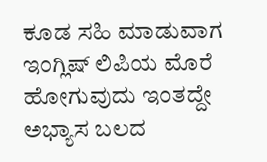ಕೂಡ ಸಹಿ ಮಾಡುವಾಗ ಇಂಗ್ಲಿಷ್ ಲಿಪಿಯ ಮೊರೆ ಹೋಗುವುದು ಇಂತದ್ದೇ ಅಭ್ಯಾಸ ಬಲದ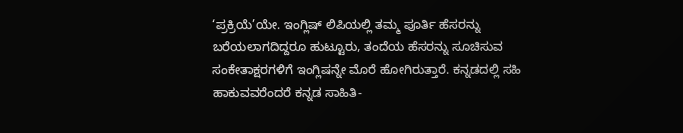‘ಪ್ರಕ್ರಿಯೆ’ಯೇ. ಇಂಗ್ಲಿಷ್ ಲಿಪಿಯಲ್ಲಿ ತಮ್ಮ ಪೂರ್ತಿ ಹೆಸರನ್ನು ಬರೆಯಲಾಗದಿದ್ದರೂ ಹುಟ್ಟೂರು, ತಂದೆಯ ಹೆಸರನ್ನು ಸೂಚಿಸುವ ಸಂಕೇತಾಕ್ಷರಗಳಿಗೆ ಇಂಗ್ಲಿಷನ್ನೇ ಮೊರೆ ಹೋಗಿರುತ್ತಾರೆ. ಕನ್ನಡದಲ್ಲಿ ಸಹಿ ಹಾಕುವವರೆಂದರೆ ಕನ್ನಡ ಸಾಹಿತಿ-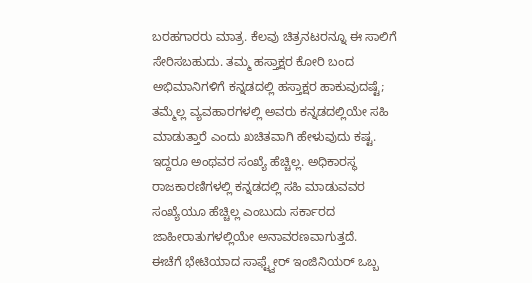ಬರಹಗಾರರು ಮಾತ್ರ. ಕೆಲವು ಚಿತ್ರನಟರನ್ನೂ ಈ ಸಾಲಿಗೆ ಸೇರಿಸಬಹುದು. ತಮ್ಮ ಹಸ್ತಾಕ್ಷರ ಕೋರಿ ಬಂದ ಅಭಿಮಾನಿಗಳಿಗೆ ಕನ್ನಡದಲ್ಲಿ ಹಸ್ತಾಕ್ಷರ ಹಾಕುವುದಷ್ಟೆ; ತಮ್ಮೆಲ್ಲ ವ್ಯವಹಾರಗಳಲ್ಲಿ ಅವರು ಕನ್ನಡದಲ್ಲಿಯೇ ಸಹಿ ಮಾಡುತ್ತಾರೆ ಎಂದು ಖಚಿತವಾಗಿ ಹೇಳುವುದು ಕಷ್ಟ. ಇದ್ದರೂ ಅಂಥವರ ಸಂಖ್ಯೆ ಹೆಚ್ಚಿಲ್ಲ. ಅಧಿಕಾರಸ್ಥ ರಾಜಕಾರಣಿಗಳಲ್ಲಿ ಕನ್ನಡದಲ್ಲಿ ಸಹಿ ಮಾಡುವವರ ಸಂಖ್ಯೆಯೂ ಹೆಚ್ಚಿಲ್ಲ ಎಂಬುದು ಸರ್ಕಾರದ ಜಾಹೀರಾತುಗಳಲ್ಲಿಯೇ ಅನಾವರಣವಾಗುತ್ತದೆ.
ಈಚೆಗೆ ಭೇಟಿಯಾದ ಸಾಫ್ಟ್ವೇರ್ ಇಂಜಿನಿಯರ್ ಒಬ್ಬ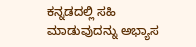ಕನ್ನಡದಲ್ಲಿ ಸಹಿ ಮಾಡುವುದನ್ನು ಅಭ್ಯಾಸ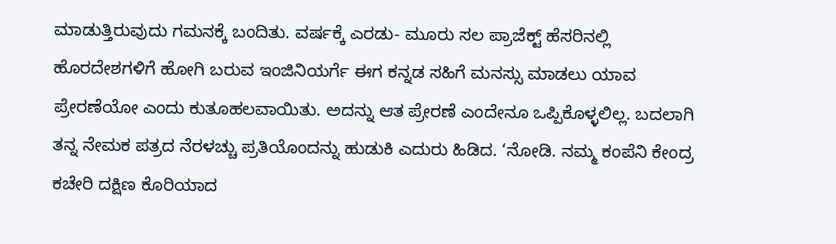ಮಾಡುತ್ತಿರುವುದು ಗಮನಕ್ಕೆ ಬಂದಿತು. ವರ್ಷಕ್ಕೆ ಎರಡು- ಮೂರು ಸಲ ಪ್ರಾಜೆಕ್ಟ್ ಹೆಸರಿನಲ್ಲಿ ಹೊರದೇಶಗಳಿಗೆ ಹೋಗಿ ಬರುವ ಇಂಜಿನಿಯರ್ಗೆ ಈಗ ಕನ್ನಡ ಸಹಿಗೆ ಮನಸ್ಸು ಮಾಡಲು ಯಾವ ಪ್ರೇರಣೆಯೋ ಎಂದು ಕುತೂಹಲವಾಯಿತು. ಅದನ್ನು ಆತ ಪ್ರೇರಣೆ ಎಂದೇನೂ ಒಪ್ಪಿಕೊಳ್ಳಲಿಲ್ಲ. ಬದಲಾಗಿ ತನ್ನ ನೇಮಕ ಪತ್ರದ ನೆರಳಚ್ಚು ಪ್ರತಿಯೊಂದನ್ನು ಹುಡುಕಿ ಎದುರು ಹಿಡಿದ. ‘ನೋಡಿ. ನಮ್ಮ ಕಂಪೆನಿ ಕೇಂದ್ರ ಕಚೇರಿ ದಕ್ಷಿಣ ಕೊರಿಯಾದ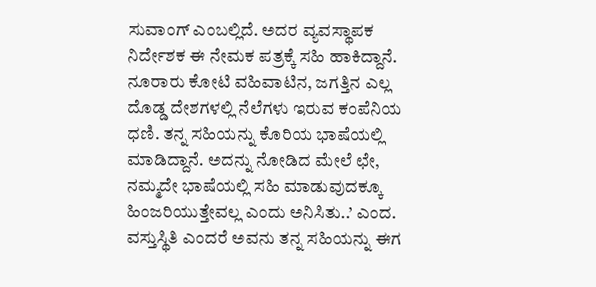ಸುವಾಂಗ್ ಎಂಬಲ್ಲಿದೆ. ಅದರ ವ್ಯವಸ್ಥಾಪಕ ನಿರ್ದೇಶಕ ಈ ನೇಮಕ ಪತ್ರಕ್ಕೆ ಸಹಿ ಹಾಕಿದ್ದಾನೆ. ನೂರಾರು ಕೋಟಿ ವಹಿವಾಟಿನ, ಜಗತ್ತಿನ ಎಲ್ಲ ದೊಡ್ಡ ದೇಶಗಳಲ್ಲಿ ನೆಲೆಗಳು ಇರುವ ಕಂಪೆನಿಯ ಧಣಿ. ತನ್ನ ಸಹಿಯನ್ನು ಕೊರಿಯ ಭಾಷೆಯಲ್ಲಿ ಮಾಡಿದ್ದಾನೆ. ಅದನ್ನು ನೋಡಿದ ಮೇಲೆ ಛೇ, ನಮ್ಮದೇ ಭಾಷೆಯಲ್ಲಿ ಸಹಿ ಮಾಡುವುದಕ್ಕೂ ಹಿಂಜರಿಯುತ್ತೇವಲ್ಲ ಎಂದು ಅನಿಸಿತು..’ ಎಂದ.
ವಸ್ತುಸ್ಥಿತಿ ಎಂದರೆ ಅವನು ತನ್ನ ಸಹಿಯನ್ನು ಈಗ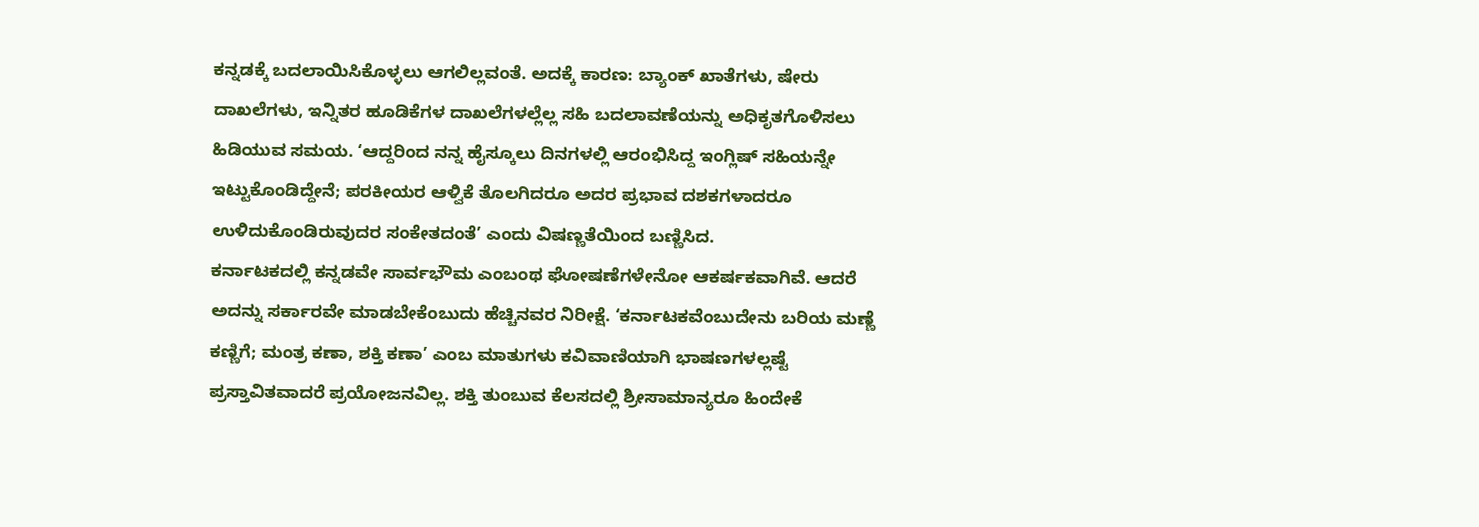ಕನ್ನಡಕ್ಕೆ ಬದಲಾಯಿಸಿಕೊಳ್ಳಲು ಆಗಲಿಲ್ಲವಂತೆ. ಅದಕ್ಕೆ ಕಾರಣ: ಬ್ಯಾಂಕ್ ಖಾತೆಗಳು, ಷೇರು ದಾಖಲೆಗಳು, ಇನ್ನಿತರ ಹೂಡಿಕೆಗಳ ದಾಖಲೆಗಳಲ್ಲೆಲ್ಲ ಸಹಿ ಬದಲಾವಣೆಯನ್ನು ಅಧಿಕೃತಗೊಳಿಸಲು ಹಿಡಿಯುವ ಸಮಯ. ‘ಆದ್ದರಿಂದ ನನ್ನ ಹೈಸ್ಕೂಲು ದಿನಗಳಲ್ಲಿ ಆರಂಭಿಸಿದ್ದ ಇಂಗ್ಲಿಷ್ ಸಹಿಯನ್ನೇ ಇಟ್ಟುಕೊಂಡಿದ್ದೇನೆ; ಪರಕೀಯರ ಆಳ್ವಿಕೆ ತೊಲಗಿದರೂ ಅದರ ಪ್ರಭಾವ ದಶಕಗಳಾದರೂ ಉಳಿದುಕೊಂಡಿರುವುದರ ಸಂಕೇತದಂತೆ’ ಎಂದು ವಿಷಣ್ಣತೆಯಿಂದ ಬಣ್ಣಿಸಿದ.
ಕರ್ನಾಟಕದಲ್ಲಿ ಕನ್ನಡವೇ ಸಾರ್ವಭೌಮ ಎಂಬಂಥ ಘೋಷಣೆಗಳೇನೋ ಆಕರ್ಷಕವಾಗಿವೆ. ಆದರೆ ಅದನ್ನು ಸರ್ಕಾರವೇ ಮಾಡಬೇಕೆಂಬುದು ಹೆಚ್ಚಿನವರ ನಿರೀಕ್ಷೆ. ‘ಕರ್ನಾಟಕವೆಂಬುದೇನು ಬರಿಯ ಮಣ್ಣೆ ಕಣ್ಣಿಗೆ; ಮಂತ್ರ ಕಣಾ, ಶಕ್ತಿ ಕಣಾ’ ಎಂಬ ಮಾತುಗಳು ಕವಿವಾಣಿಯಾಗಿ ಭಾಷಣಗಳಲ್ಲಷ್ಟೆ ಪ್ರಸ್ತಾವಿತವಾದರೆ ಪ್ರಯೋಜನವಿಲ್ಲ. ಶಕ್ತಿ ತುಂಬುವ ಕೆಲಸದಲ್ಲಿ ಶ್ರೀಸಾಮಾನ್ಯರೂ ಹಿಂದೇಕೆ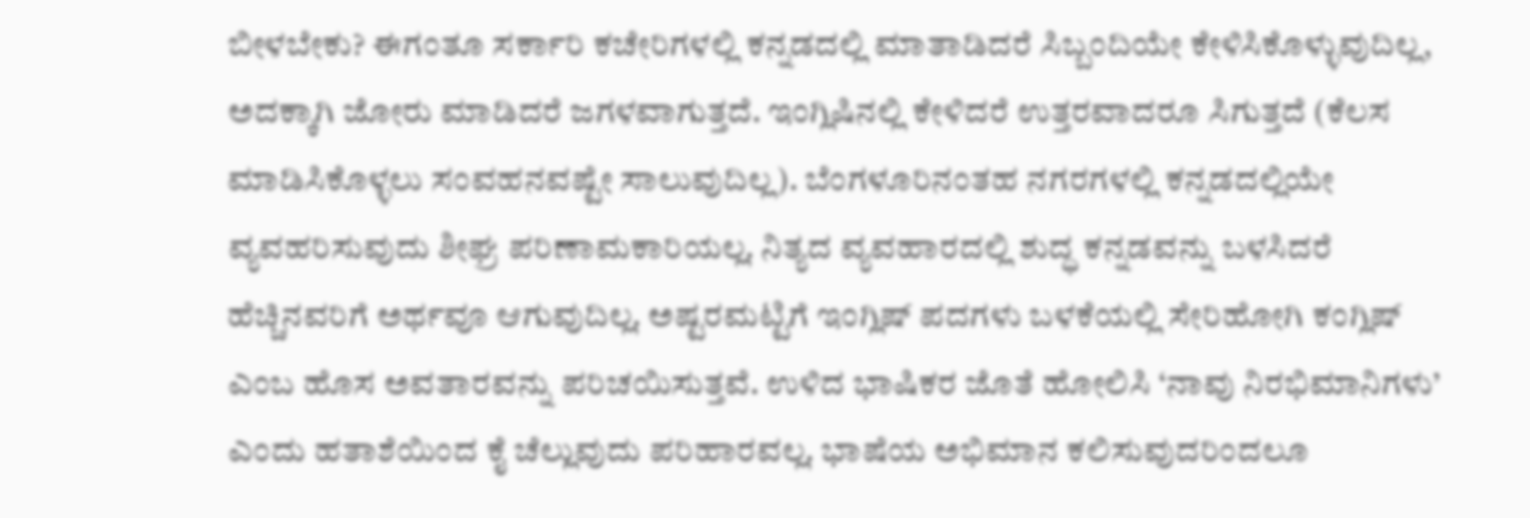ಬೀಳಬೇಕು? ಈಗಂತೂ ಸರ್ಕಾರಿ ಕಚೇರಿಗಳಲ್ಲಿ ಕನ್ನಡದಲ್ಲಿ ಮಾತಾಡಿದರೆ ಸಿಬ್ಬಂದಿಯೇ ಕೇಳಿಸಿಕೊಳ್ಳುವುದಿಲ್ಲ, ಅದಕ್ಕಾಗಿ ಜೋರು ಮಾಡಿದರೆ ಜಗಳವಾಗುತ್ತದೆ. ಇಂಗ್ಲಿಷಿನಲ್ಲಿ ಕೇಳಿದರೆ ಉತ್ತರವಾದರೂ ಸಿಗುತ್ತದೆ (ಕೆಲಸ ಮಾಡಿಸಿಕೊಳ್ಳಲು ಸಂವಹನವಷ್ಟೇ ಸಾಲುವುದಿಲ್ಲ). ಬೆಂಗಳೂರಿನಂತಹ ನಗರಗಳಲ್ಲಿ ಕನ್ನಡದಲ್ಲಿಯೇ ವ್ಯವಹರಿಸುವುದು ಶೀಘ್ರ ಪರಿಣಾಮಕಾರಿಯಲ್ಲ. ನಿತ್ಯದ ವ್ಯವಹಾರದಲ್ಲಿ ಶುದ್ಧ ಕನ್ನಡವನ್ನು ಬಳಸಿದರೆ ಹೆಚ್ಚಿನವರಿಗೆ ಅರ್ಥವೂ ಆಗುವುದಿಲ್ಲ. ಅಷ್ಟರಮಟ್ಟಿಗೆ ಇಂಗ್ಲಿಷ್ ಪದಗಳು ಬಳಕೆಯಲ್ಲಿ ಸೇರಿಹೋಗಿ ಕಂಗ್ಲಿಷ್ ಎಂಬ ಹೊಸ ಅವತಾರವನ್ನು ಪರಿಚಯಿಸುತ್ತವೆ. ಉಳಿದ ಭಾಷಿಕರ ಜೊತೆ ಹೋಲಿಸಿ ‘ನಾವು ನಿರಭಿಮಾನಿಗಳು’ ಎಂದು ಹತಾಶೆಯಿಂದ ಕೈ ಚೆಲ್ಲುವುದು ಪರಿಹಾರವಲ್ಲ. ಭಾಷೆಯ ಅಭಿಮಾನ ಕಲಿಸುವುದರಿಂದಲೂ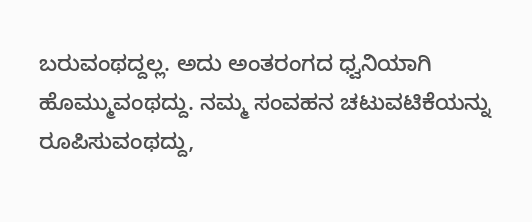ಬರುವಂಥದ್ದಲ್ಲ. ಅದು ಅಂತರಂಗದ ಧ್ವನಿಯಾಗಿ ಹೊಮ್ಮುವಂಥದ್ದು. ನಮ್ಮ ಸಂವಹನ ಚಟುವಟಿಕೆಯನ್ನು ರೂಪಿಸುವಂಥದ್ದು,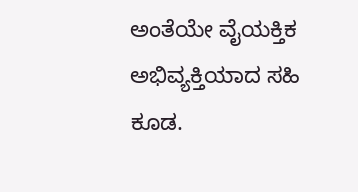ಅಂತೆಯೇ ವೈಯಕ್ತಿಕ ಅಭಿವ್ಯಕ್ತಿಯಾದ ಸಹಿ ಕೂಡ.